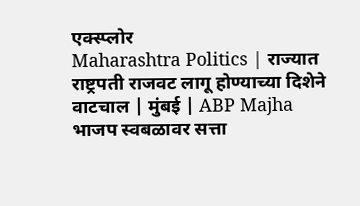एक्स्प्लोर
Maharashtra Politics | राज्यात राष्ट्रपती राजवट लागू होण्याच्या दिशेने वाटचाल | मुंबई | ABP Majha
भाजप स्वबळावर सत्ता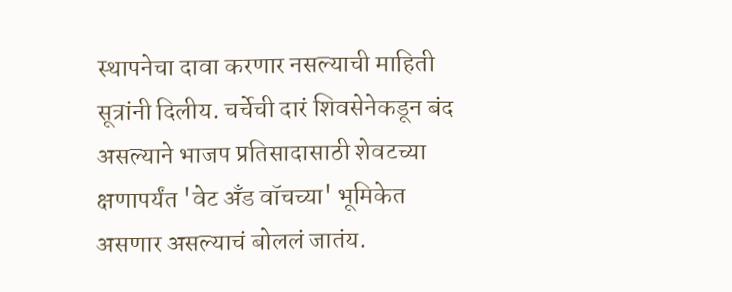स्थापनेचा दावा करणार नसल्याची माहिती सूत्रांनी दिलीय. चर्चेची दारं शिवसेनेकडून बंद असल्याने भाजप प्रतिसादासाठी शेवटच्या क्षणापर्यंत 'वेट अँड वॉचच्या' भूमिकेत असणार असल्याचं बोललं जातंय.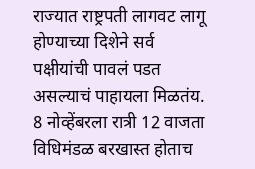राज्यात राष्ट्रपती लागवट लागू होण्याच्या दिशेने सर्व पक्षीयांची पावलं पडत असल्याचं पाहायला मिळतंय. 8 नोव्हेंबरला रात्री 12 वाजता विधिमंडळ बरखास्त होताच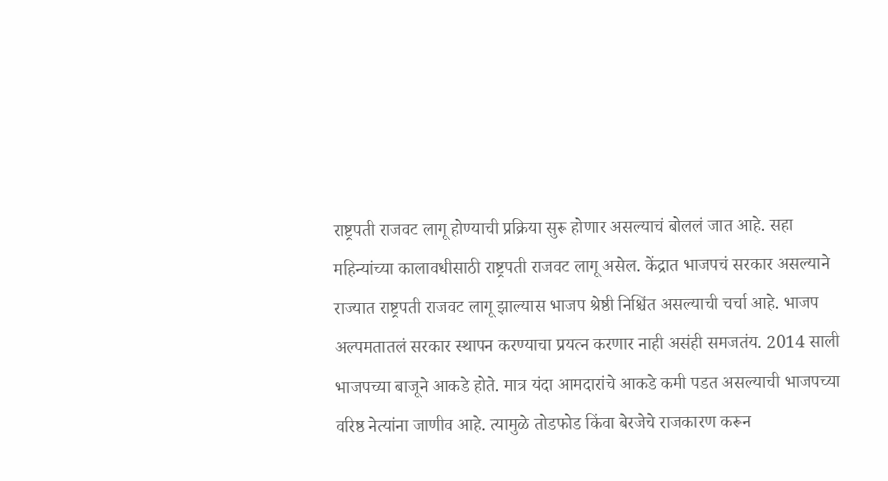राष्ट्रपती राजवट लागू होण्याची प्रक्रिया सुरू होणार असल्याचं बोललं जात आहे. सहा महिन्यांच्या कालावधीसाठी राष्ट्रपती राजवट लागू असेल. केंद्रात भाजपचं सरकार असल्याने राज्यात राष्ट्रपती राजवट लागू झाल्यास भाजप श्रेष्ठी निश्चिंत असल्याची चर्चा आहे. भाजप अल्पमतातलं सरकार स्थापन करण्याचा प्रयत्न करणार नाही असंही समजतंय. 2014 साली भाजपच्या बाजूने आकडे होते. मात्र यंदा आमदारांचे आकडे कमी पडत असल्याची भाजपच्या वरिष्ठ नेत्यांना जाणीव आहे. त्यामुळे तोडफोड किंवा बेरजेचे राजकारण करून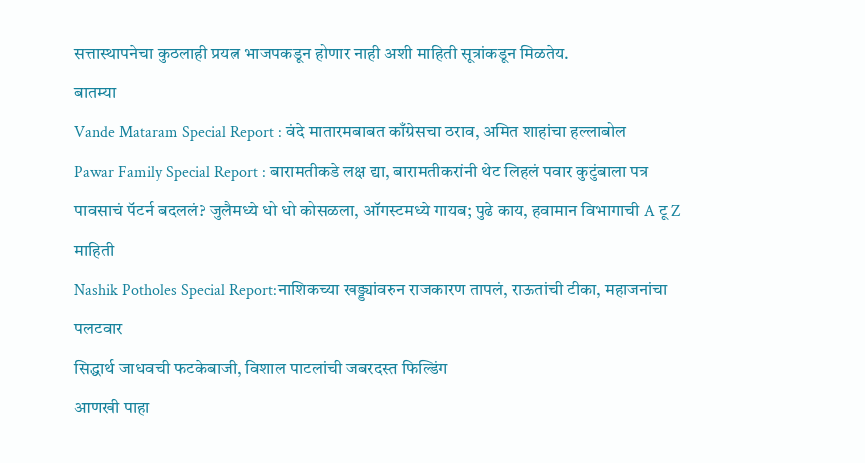सत्तास्थापनेचा कुठलाही प्रयत्न भाजपकडून होणार नाही अशी माहिती सूत्रांकडून मिळतेय.
बातम्या
Vande Mataram Special Report : वंदे मातारमबाबत काँग्रेसचा ठराव, अमित शाहांचा हल्लाबोल
Pawar Family Special Report : बारामतीकडे लक्ष द्या, बारामतीकरांनी थेट लिहलं पवार कुटुंबाला पत्र
पावसाचं पॅटर्न बदललं? जुलैमध्ये धो धो कोसळला, ऑगस्टमध्ये गायब; पुढे काय, हवामान विभागाची A टू Z माहिती
Nashik Potholes Special Report:नाशिकच्या खड्ड्यांवरुन राजकारण तापलं, राऊतांची टीका, महाजनांचा पलटवार
सिद्धार्थ जाधवची फटकेबाजी, विशाल पाटलांची जबरदस्त फिल्डिंग
आणखी पाहा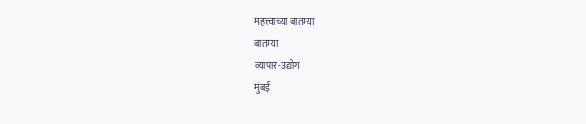महत्त्वाच्या बातम्या
बातम्या
व्यापार-उद्योग
मुंबई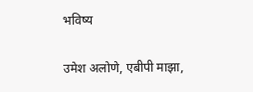भविष्य

उमेश अलोणे, एबीपी माझा,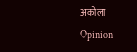अकोला
Opinion